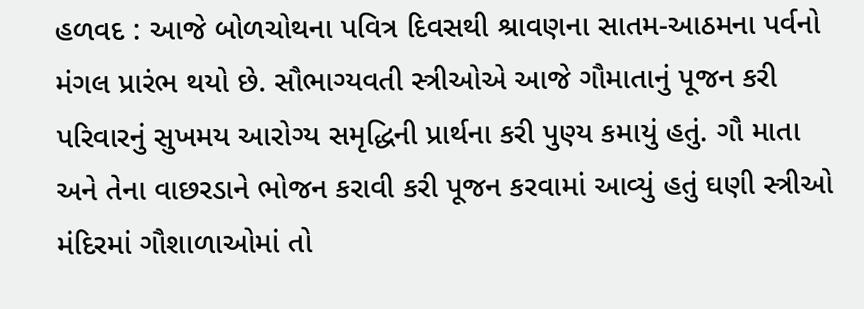હળવદ : આજે બોળચોથના પવિત્ર દિવસથી શ્રાવણના સાતમ-આઠમના પર્વનો મંગલ પ્રારંભ થયો છે. સૌભાગ્યવતી સ્ત્રીઓએ આજે ગૌમાતાનું પૂજન કરી પરિવારનું સુખમય આરોગ્ય સમૃદ્ધિની પ્રાર્થના કરી પુણ્ય કમાયું હતું. ગૌ માતા અને તેના વાછરડાને ભોજન કરાવી કરી પૂજન કરવામાં આવ્યું હતું ઘણી સ્ત્રીઓ મંદિરમાં ગૌશાળાઓમાં તો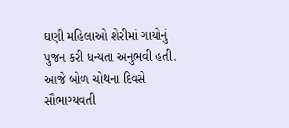ઘણી મહિલાઓ શેરીમાં ગાયોનું પુજન કરી ધન્યતા અનુભવી હતી. આજે બોળ ચોથના દિવસે સૌભાગ્યવતી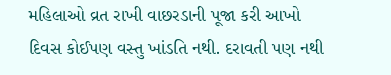મહિલાઓ વ્રત રાખી વાછરડાની પૂજા કરી આખો દિવસ કોઈપણ વસ્તુ ખાંડતિ નથી. દરાવતી પણ નથી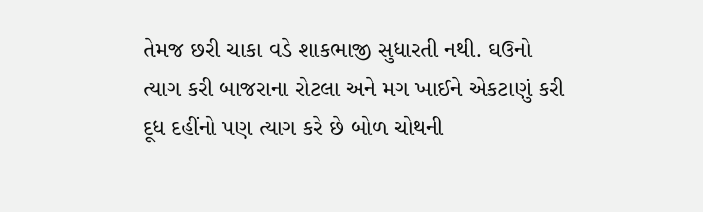તેમજ છરી ચાકા વડે શાકભાજી સુધારતી નથી. ઘઉનો ત્યાગ કરી બાજરાના રોટલા અને મગ ખાઈને એકટાણું કરી દૂધ દહીંનો પણ ત્યાગ કરે છે બોળ ચોથની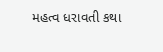મહત્વ ધરાવતી કથા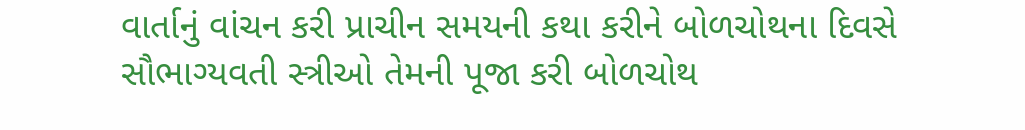વાર્તાનું વાંચન કરી પ્રાચીન સમયની કથા કરીને બોળચોથના દિવસે સૌભાગ્યવતી સ્ત્રીઓ તેમની પૂજા કરી બોળચોથ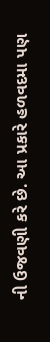ની ઉજવણી કરે છે. આ પ્રકારે હળવદમા પણ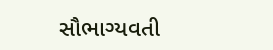સૌભાગ્યવતી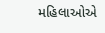મહિલાઓએ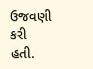ઉજવણી કરી હતી.